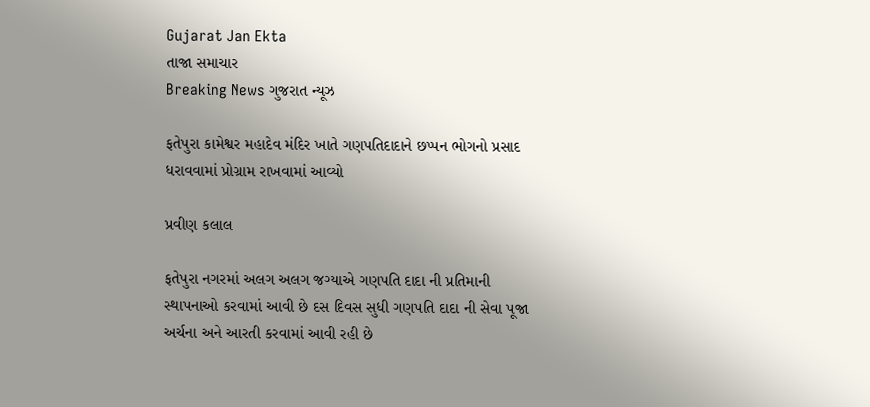Gujarat Jan Ekta
તાજા સમાચાર
Breaking News ગુજરાત ન્યૂઝ

ફતેપુરા કામેશ્વર મહાદેવ મંદિર ખાતે ગણપતિદાદાને છપ્પન ભોગનો પ્રસાદ ધરાવવામાં પ્રોગ્રામ રાખવામાં આવ્યો

પ્રવીણ કલાલ

ફતેપુરા નગરમાં અલગ અલગ જગ્યાએ ગણપતિ દાદા ની પ્રતિમાની સ્થાપનાઓ કરવામાં આવી છે દસ દિવસ સુધી ગણપતિ દાદા ની સેવા પૂજા અર્ચના અને આરતી કરવામાં આવી રહી છે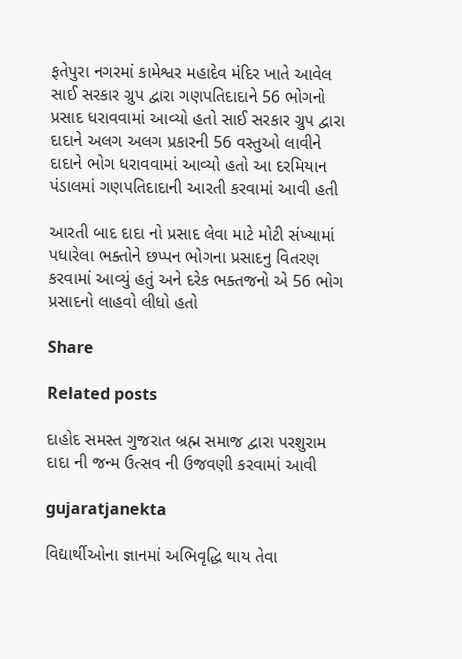ફતેપુરા નગરમાં કામેશ્વર મહાદેવ મંદિર ખાતે આવેલ સાઈ સરકાર ગ્રુપ દ્વારા ગણપતિદાદાને 56 ભોગનો પ્રસાદ ધરાવવામાં આવ્યો હતો સાઈ સરકાર ગ્રુપ દ્વારા દાદાને અલગ અલગ પ્રકારની 56 વસ્તુઓ લાવીને દાદાને ભોગ ધરાવવામાં આવ્યો હતો આ દરમિયાન પંડાલમાં ગણપતિદાદાની આરતી કરવામાં આવી હતી

આરતી બાદ દાદા નો પ્રસાદ લેવા માટે મોટી સંખ્યામાં પધારેલા ભક્તોને છપ્પન ભોગના પ્રસાદનુ વિતરણ કરવામાં આવ્યું હતું અને દરેક ભક્તજનો એ 56 ભોગ પ્રસાદનો લાહવો લીધો હતો

Share

Related posts

દાહોદ સમસ્ત ગુજરાત બ્રહ્મ સમાજ દ્વારા પરશુરામ દાદા ની જન્મ ઉત્સવ ની ઉજવણી કરવામાં આવી

gujaratjanekta

વિદ્યાર્થીઓના જ્ઞાનમાં અભિવૃદ્ધિ થાય તેવા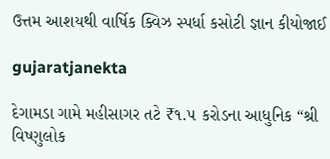ઉત્તમ આશયથી વાર્ષિક ક્વિઝ સ્પર્ધા કસોટી જ્ઞાન કીયોજાઈ

gujaratjanekta

દેગામડા ગામે મહીસાગર તટે ₹૧.૫ કરોડના આધુનિક “શ્રી વિષ્ણુલોક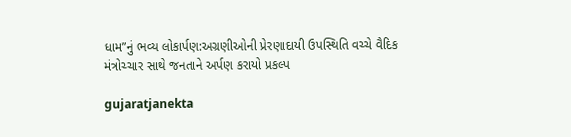ધામ”નું ભવ્ય લોકાર્પણ:અગ્રણીઓની પ્રેરણાદાયી ઉપસ્થિતિ વચ્ચે વૈદિક મંત્રોચ્ચાર સાથે જનતાને અર્પણ કરાયો પ્રકલ્પ

gujaratjanekta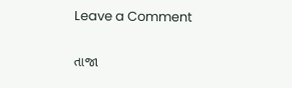Leave a Comment

તાજા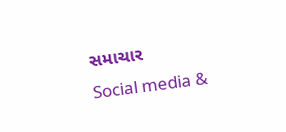સમાચાર
Social media &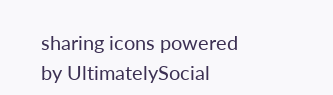sharing icons powered by UltimatelySocial